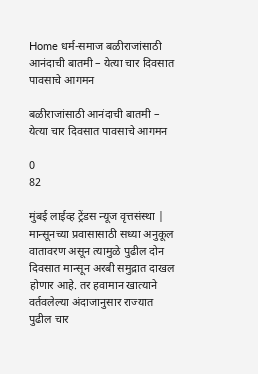Home धर्म-समाज बळीराजांसाठी आनंदाची बातमी – येत्या चार दिवसात पावसाचे आगमन

बळीराजांसाठी आनंदाची बातमी – येत्या चार दिवसात पावसाचे आगमन

0
82

मुंबई लाईव्ह ट्रेंडस न्यूज वृत्तसंस्था | मान्सूनच्या प्रवासासाठी सध्या अनुकूल वातावरण असून त्यामुळे पुढील दोन दिवसात मान्सून अरबी समुद्रात दाखल होणार आहे. तर हवामान खात्याने वर्तवलेल्या अंदाजानुसार राज्यात  पुढील चार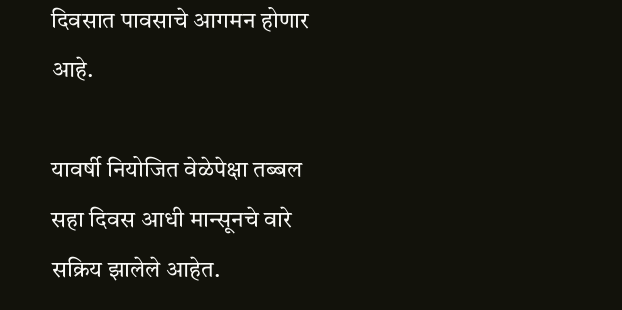दिवसात पावसाचे आगमन होणार आहे.

यावर्षी नियोजित वेळेपेक्षा तब्बल सहा दिवस आधी मान्सूनचे वारे सक्रिय झालेले आहेत.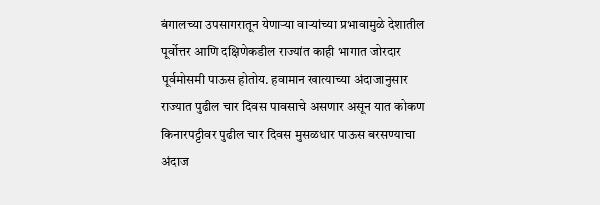बंगालच्या उपसागरातून येणाऱ्या वाऱ्यांच्या प्रभावामुळे देशातील पूर्वोत्तर आणि दक्षिणेकडील राज्यांत काही भागात जोरदार पूर्वमोसमी पाऊस होतोय. हवामान खात्याच्या अंदाजानुसार राज्यात पुढील चार दिवस पावसाचे असणार असून यात कोकण किनारपट्टीवर पुढील चार दिवस मुसळधार पाऊस बरसण्याचा अंदाज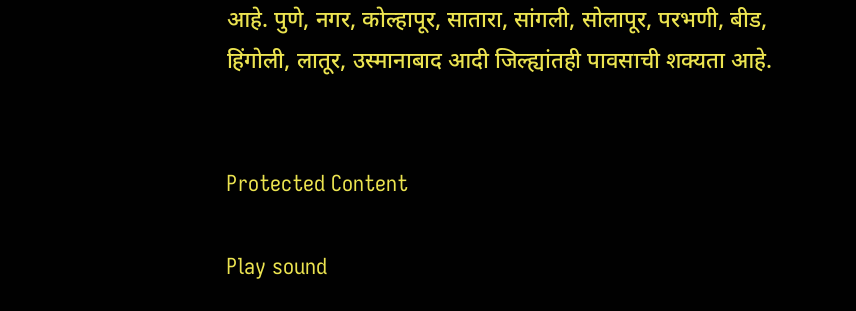आहे. पुणे, नगर, कोल्हापूर, सातारा, सांगली, सोलापूर, परभणी, बीड, हिंगोली, लातूर, उस्मानाबाद आदी जिल्ह्यांतही पावसाची शक्यता आहे.


Protected Content

Play sound